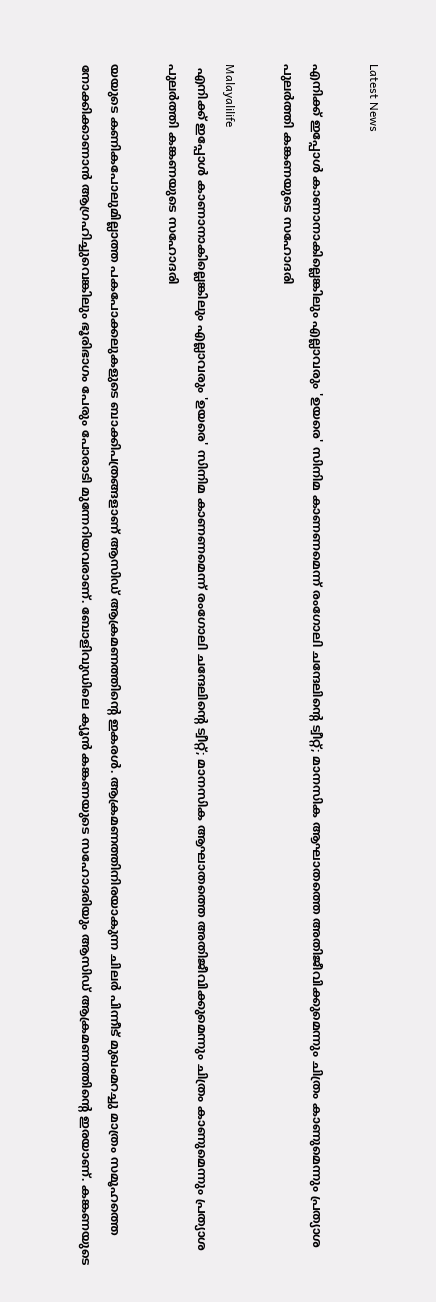Latest News

എനിക്ക് ഇപ്പോൾ കാണാനാകില്ലെങ്കിലും എല്ലാവരും 'ഉയരെ' സിനിമ കാണണമെന്ന് രംഗോലി ചന്ദേലിന്റെ ട്വീറ്റ്; മാനസിക ആഘാതത്തെ അതിജീവിക്കുമെന്നും ചിത്രം കാണുമെന്നും പ്രത്യാശ പുലർത്തി കങ്കണയുടെ സഹോദരി

Malayalilife
 എനിക്ക് ഇപ്പോൾ കാണാനാകില്ലെങ്കിലും എല്ലാവരും 'ഉയരെ' സിനിമ കാണണമെന്ന് രംഗോലി ചന്ദേലിന്റെ ട്വീറ്റ്; മാനസിക ആഘാതത്തെ അതിജീവിക്കുമെന്നും ചിത്രം കാണുമെന്നും പ്രത്യാശ പുലർത്തി കങ്കണയുടെ സഹോദരി

യയുടെ കണികപോലുമില്ലാത്ത പകപോക്കലുകളുടെ ബാക്കിപത്രങ്ങളാണ് ആസിഡ് ആക്രമണത്തിന്റെ ഇകരൾ. ആക്രമണത്തിനിരയാകുന്ന ചിലർ പിന്നീട് മുഖംമറച്ചു മാത്രം സമൂഹത്തെ നോക്കിക്കാണാൻ ആഗ്രഹിച്ചുവെങ്കിലും ഭൂരിഭാഗം പേരും പോരാടി മുന്നേറിയവരാണ്. ബോളിവുഡിലെ ക്യൂൻ കങ്കണയുടെ സഹോദരിയും ആസിഡ് ആക്രമണത്തിന്റെ ഇരയാണ്. കങ്കണയുടെ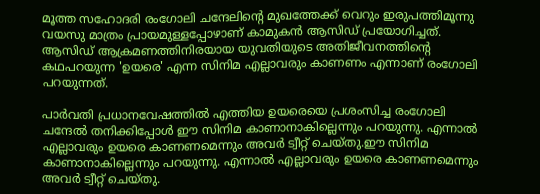മൂത്ത സഹോദരി രംഗോലി ചന്ദേലിന്റെ മുഖത്തേക്ക് വെറും ഇരുപത്തിമൂന്നു വയസു മാത്രം പ്രായമുള്ളപ്പോഴാണ് കാമുകൻ ആസിഡ് പ്രയോഗിച്ചത്. ആസിഡ് ആക്രമണത്തിനിരയായ യുവതിയുടെ അതിജീവനത്തിന്റെ കഥപറയുന്ന 'ഉയരെ' എന്ന സിനിമ എല്ലാവരും കാണണം എന്നാണ് രംഗോലി പറയുന്നത്.

പാർവതി പ്രധാനവേഷത്തിൽ എത്തിയ ഉയരെയെ പ്രശംസിച്ച രംഗോലി ചന്ദേൽ തനിക്കിപ്പോൾ ഈ സിനിമ കാണാനാകില്ലെന്നും പറയുന്നു. എന്നാൽ എല്ലാവരും ഉയരെ കാണണമെന്നും അവർ ട്വീറ്റ് ചെയ്തു.ഈ സിനിമ കാണാനാകില്ലെന്നും പറയുന്നു. എന്നാൽ എല്ലാവരും ഉയരെ കാണണമെന്നും അവർ ട്വീറ്റ് ചെയ്തു.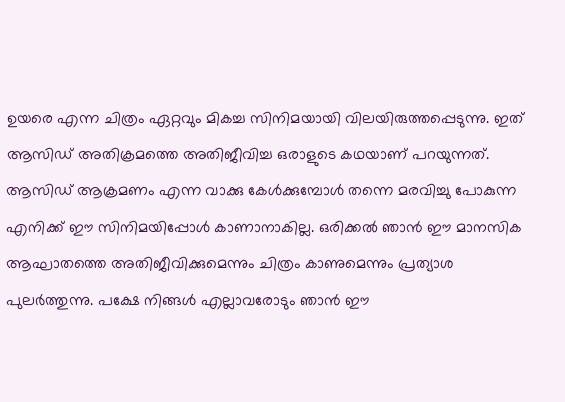ഉയരെ എന്ന ചിത്രം ഏറ്റവും മികച്ച സിനിമയായി വിലയിരുത്തപ്പെടുന്നു. ഇത് ആസിഡ് അതിക്രമത്തെ അതിജീവിച്ച ഒരാളുടെ കഥയാണ് പറയുന്നത്. ആസിഡ് ആക്രമണം എന്ന വാക്കു കേൾക്കുമ്പോൾ തന്നെ മരവിച്ചു പോകുന്ന എനിക്ക് ഈ സിനിമയിപ്പോൾ കാണാനാകില്ല. ഒരിക്കൽ ഞാൻ ഈ മാനസിക ആഘാതത്തെ അതിജീവിക്കുമെന്നും ചിത്രം കാണുമെന്നും പ്രത്യാശ പുലർത്തുന്നു. പക്ഷേ നിങ്ങൾ എല്ലാവരോടും ഞാൻ ഈ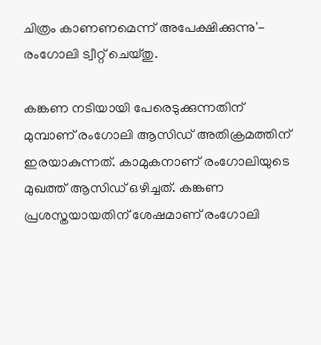ചിത്രം കാണണമെന്ന് അപേക്ഷിക്കുന്നു'- രംഗോലി ട്വീറ്റ് ചെയ്തു.

കങ്കണ നടിയായി പേരെടുക്കുന്നതിന് മുമ്പാണ് രംഗോലി ആസിഡ് അതിക്രമത്തിന് ഇരയാകുന്നത്. കാമുകനാണ് രംഗോലിയുടെ മുഖത്ത് ആസിഡ് ഒഴിച്ചത്. കങ്കണ പ്രശസ്തയായതിന് ശേഷമാണ് രംഗോലി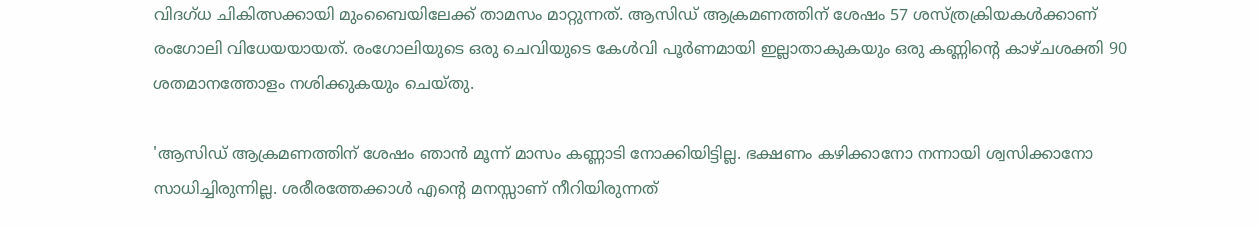വിദഗ്ധ ചികിത്സക്കായി മുംബൈയിലേക്ക് താമസം മാറ്റുന്നത്. ആസിഡ് ആക്രമണത്തിന് ശേഷം 57 ശസ്ത്രക്രിയകൾക്കാണ് രംഗോലി വിധേയയായത്. രംഗോലിയുടെ ഒരു ചെവിയുടെ കേൾവി പൂർണമായി ഇല്ലാതാകുകയും ഒരു കണ്ണിന്റെ കാഴ്ചശക്തി 90 ശതമാനത്തോളം നശിക്കുകയും ചെയ്തു.

'ആസിഡ് ആക്രമണത്തിന് ശേഷം ഞാൻ മൂന്ന് മാസം കണ്ണാടി നോക്കിയിട്ടില്ല. ഭക്ഷണം കഴിക്കാനോ നന്നായി ശ്വസിക്കാനോ സാധിച്ചിരുന്നില്ല. ശരീരത്തേക്കാൾ എന്റെ മനസ്സാണ് നീറിയിരുന്നത്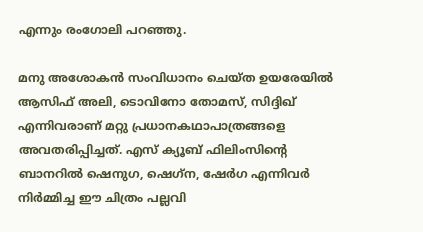എന്നും രംഗോലി പറഞ്ഞു.

മനു അശോകൻ സംവിധാനം ചെയ്ത ഉയരേയിൽ ആസിഫ് അലി, ടൊവിനോ തോമസ്, സിദ്ദിഖ് എന്നിവരാണ് മറ്റു പ്രധാനകഥാപാത്രങ്ങളെ അവതരിപ്പിച്ചത്. എസ് ക്യൂബ് ഫിലിംസിന്റെ ബാനറിൽ ഷെനുഗ, ഷെഗ്‌ന, ഷേർഗ എന്നിവർ നിർമ്മിച്ച ഈ ചിത്രം പല്ലവി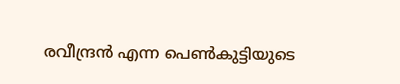രവീന്ദ്രൻ എന്ന പെൺകുട്ടിയുടെ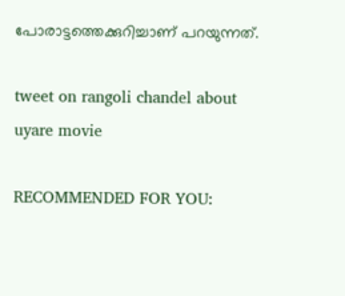പോരാട്ടത്തെക്കുറിച്ചാണ് പറയുന്നത്.

tweet on rangoli chandel about uyare movie

RECOMMENDED FOR YOU: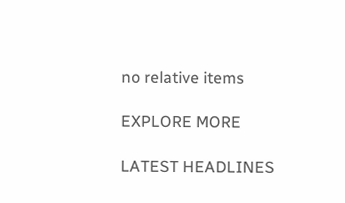no relative items

EXPLORE MORE

LATEST HEADLINES